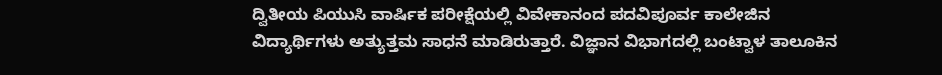ದ್ವಿತೀಯ ಪಿಯುಸಿ ವಾರ್ಷಿಕ ಪರೀಕ್ಷೆಯಲ್ಲಿ ವಿವೇಕಾನಂದ ಪದವಿಪೂರ್ವ ಕಾಲೇಜಿನ ವಿದ್ಯಾರ್ಥಿಗಳು ಅತ್ಯುತ್ತಮ ಸಾಧನೆ ಮಾಡಿರುತ್ತಾರೆ. ವಿಜ್ಞಾನ ವಿಭಾಗದಲ್ಲಿ ಬಂಟ್ವಾಳ ತಾಲೂಕಿನ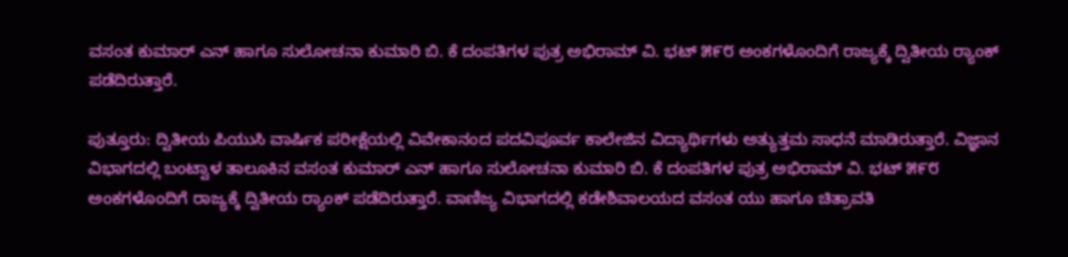ವಸಂತ ಕುಮಾರ್ ಎನ್ ಹಾಗೂ ಸುಲೋಚನಾ ಕುಮಾರಿ ಬಿ. ಕೆ ದಂಪತಿಗಳ ಪುತ್ರ ಅಭಿರಾಮ್ ವಿ. ಭಟ್ ೫೯೮ ಅಂಕಗಳೊಂದಿಗೆ ರಾಜ್ಯಕ್ಕೆ ದ್ವಿತೀಯ ರ್‍ಯಾಂಕ್‌ ಪಡೆದಿರುತ್ತಾರೆ.

ಪುತ್ತೂರು: ದ್ವಿತೀಯ ಪಿಯುಸಿ ವಾರ್ಷಿಕ ಪರೀಕ್ಷೆಯಲ್ಲಿ ವಿವೇಕಾನಂದ ಪದವಿಪೂರ್ವ ಕಾಲೇಜಿನ ವಿದ್ಯಾರ್ಥಿಗಳು ಅತ್ಯುತ್ತಮ ಸಾಧನೆ ಮಾಡಿರುತ್ತಾರೆ. ವಿಜ್ಞಾನ ವಿಭಾಗದಲ್ಲಿ ಬಂಟ್ವಾಳ ತಾಲೂಕಿನ ವಸಂತ ಕುಮಾರ್ ಎನ್ ಹಾಗೂ ಸುಲೋಚನಾ ಕುಮಾರಿ ಬಿ. ಕೆ ದಂಪತಿಗಳ ಪುತ್ರ ಅಭಿರಾಮ್ ವಿ. ಭಟ್ ೫೯೮ ಅಂಕಗಳೊಂದಿಗೆ ರಾಜ್ಯಕ್ಕೆ ದ್ವಿತೀಯ ರ್‍ಯಾಂಕ್‌ ಪಡೆದಿರುತ್ತಾರೆ. ವಾಣಿಜ್ಯ ವಿಭಾಗದಲ್ಲಿ ಕಡೇಶಿವಾಲಯದ ವಸಂತ ಯು ಹಾಗೂ ಚಿತ್ರಾವತಿ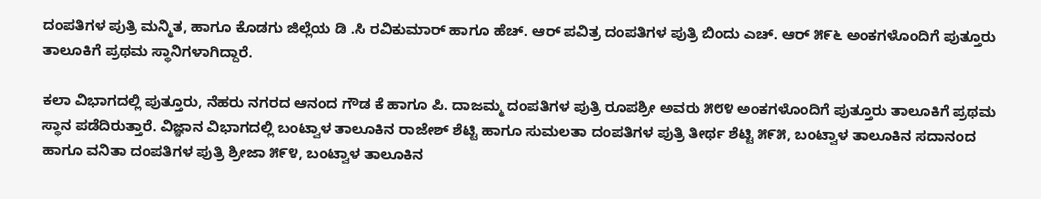ದಂಪತಿಗಳ ಪುತ್ರಿ ಮನ್ಮಿತ, ಹಾಗೂ ಕೊಡಗು ಜಿಲ್ಲೆಯ ಡಿ .ಸಿ ರವಿಕುಮಾರ್ ಹಾಗೂ ಹೆಚ್. ಆರ್ ಪವಿತ್ರ ದಂಪತಿಗಳ ಪುತ್ರಿ ಬಿಂದು ಎಚ್. ಆರ್ ೫೯೬ ಅಂಕಗಳೊಂದಿಗೆ ಪುತ್ತೂರು ತಾಲೂಕಿಗೆ ಪ್ರಥಮ ಸ್ಥಾನಿಗಳಾಗಿದ್ದಾರೆ.

ಕಲಾ ವಿಭಾಗದಲ್ಲಿ ಪುತ್ತೂರು, ನೆಹರು ನಗರದ ಆನಂದ ಗೌಡ ಕೆ ಹಾಗೂ ಪಿ. ದಾಜಮ್ಮ ದಂಪತಿಗಳ ಪುತ್ರಿ ರೂಪಶ್ರೀ ಅವರು ೫೮೪ ಅಂಕಗಳೊಂದಿಗೆ ಪುತ್ತೂರು ತಾಲೂಕಿಗೆ ಪ್ರಥಮ ಸ್ಥಾನ ಪಡೆದಿರುತ್ತಾರೆ. ವಿಜ್ಞಾನ ವಿಭಾಗದಲ್ಲಿ ಬಂಟ್ವಾಳ ತಾಲೂಕಿನ ರಾಜೇಶ್ ಶೆಟ್ಟಿ ಹಾಗೂ ಸುಮಲತಾ ದಂಪತಿಗಳ ಪುತ್ರಿ ತೀರ್ಥ ಶೆಟ್ಟಿ ೫೯೫, ಬಂಟ್ವಾಳ ತಾಲೂಕಿನ ಸದಾನಂದ ಹಾಗೂ ವನಿತಾ ದಂಪತಿಗಳ ಪುತ್ರಿ ಶ್ರೀಜಾ ೫೯೪, ಬಂಟ್ವಾಳ ತಾಲೂಕಿನ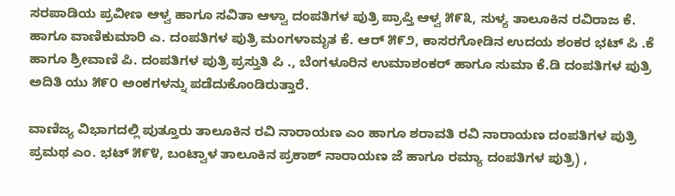ಸರಪಾಡಿಯ ಪ್ರವೀಣ ಆಳ್ವ ಹಾಗೂ ಸವಿತಾ ಆಳ್ವಾ ದಂಪತಿಗಳ ಪುತ್ರಿ ಪ್ರಾಪ್ತಿ ಆಳ್ವ ೫೯೩, ಸುಳ್ಯ ತಾಲೂಕಿನ ರವಿರಾಜ ಕೆ. ಹಾಗೂ ವಾಣಿಕುಮಾರಿ ಎ. ದಂಪತಿಗಳ ಪುತ್ರಿ ಮಂಗಳಾಮೃತ ಕೆ. ಆರ್ ೫೯೨, ಕಾಸರಗೋಡಿನ ಉದಯ ಶಂಕರ ಭಟ್ ಪಿ .ಕೆ ಹಾಗೂ ಶ್ರೀವಾಣಿ ಪಿ. ದಂಪತಿಗಳ ಪುತ್ರಿ ಪ್ರಸ್ತುತಿ ಪಿ ., ಬೆಂಗಳೂರಿನ ಉಮಾಶಂಕರ್ ಹಾಗೂ ಸುಮಾ ಕೆ.ಡಿ ದಂಪತಿಗಳ ಪುತ್ರಿ ಅದಿತಿ ಯು ೫೯೦ ಅಂಕಗಳನ್ನು ಪಡೆದುಕೊಂಡಿರುತ್ತಾರೆ.

ವಾಣಿಜ್ಯ ವಿಭಾಗದಲ್ಲಿ ಪುತ್ತೂರು ತಾಲೂಕಿನ ರವಿ ನಾರಾಯಣ ಎಂ ಹಾಗೂ ಶರಾವತಿ ರವಿ ನಾರಾಯಣ ದಂಪತಿಗಳ ಪುತ್ರಿ ಪ್ರಮಥ ಎಂ. ಭಟ್ ೫೯೪, ಬಂಟ್ವಾಳ ತಾಲೂಕಿನ ಪ್ರಕಾಶ್ ನಾರಾಯಣ ಜೆ ಹಾಗೂ ರಮ್ಯಾ ದಂಪತಿಗಳ ಪುತ್ರಿ) ,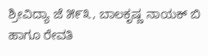ಶ್ರೀವಿದ್ಯಾ ಜೆ ೫೯೩, ಬಾಲಕೃಷ್ಣ ನಾಯಕ್ ಬಿ ಹಾಗೂ ರೇವತಿ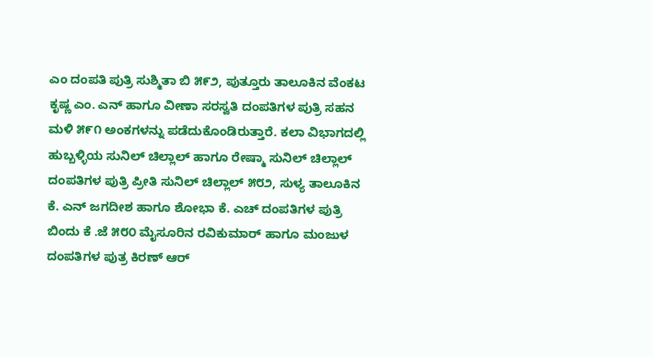ಎಂ ದಂಪತಿ ಪುತ್ರಿ ಸುಶ್ಮಿತಾ ಬಿ ೫೯೨, ಪುತ್ತೂರು ತಾಲೂಕಿನ ವೆಂಕಟ ಕೃಷ್ಣ ಎಂ. ಎನ್ ಹಾಗೂ ವೀಣಾ ಸರಸ್ವತಿ ದಂಪತಿಗಳ ಪುತ್ರಿ ಸಹನ ಮಳಿ ೫೯೧ ಅಂಕಗಳನ್ನು ಪಡೆದುಕೊಂಡಿರುತ್ತಾರೆ. ಕಲಾ ವಿಭಾಗದಲ್ಲಿ ಹುಬ್ಬಳ್ಳಿಯ ಸುನಿಲ್ ಚಿಲ್ಲಾಲ್ ಹಾಗೂ ರೇಷ್ಮಾ ಸುನಿಲ್ ಚಿಲ್ಲಾಲ್ ದಂಪತಿಗಳ ಪುತ್ರಿ ಪ್ರೀತಿ ಸುನಿಲ್ ಚಿಲ್ಲಾಲ್ ೫೮೨, ಸುಳ್ಯ ತಾಲೂಕಿನ ಕೆ. ಎನ್ ಜಗದೀಶ ಹಾಗೂ ಶೋಭಾ ಕೆ. ಎಚ್ ದಂಪತಿಗಳ ಪುತ್ರಿ ಬಿಂದು ಕೆ .ಜೆ ೫೮೦ ಮೈಸೂರಿನ ರವಿಕುಮಾರ್ ಹಾಗೂ ಮಂಜುಳ ದಂಪತಿಗಳ ಪುತ್ರ ಕಿರಣ್ ಆರ್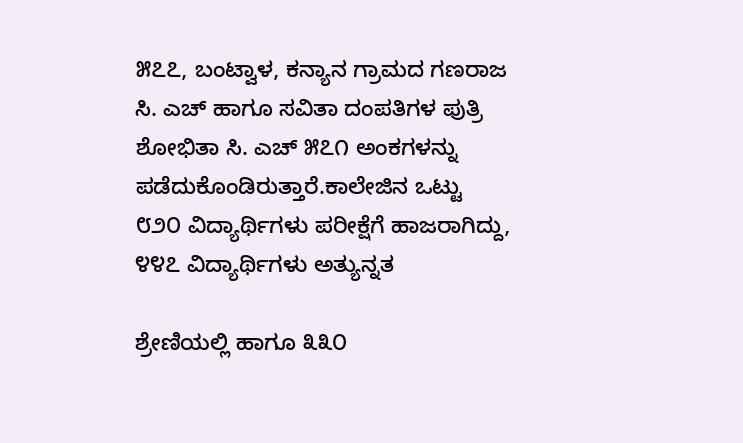೫೭೭, ಬಂಟ್ವಾಳ, ಕನ್ಯಾನ ಗ್ರಾಮದ ಗಣರಾಜ ಸಿ. ಎಚ್ ಹಾಗೂ ಸವಿತಾ ದಂಪತಿಗಳ ಪುತ್ರಿ ಶೋಭಿತಾ ಸಿ. ಎಚ್ ೫೭೧ ಅಂಕಗಳನ್ನು ಪಡೆದುಕೊಂಡಿರುತ್ತಾರೆ.ಕಾಲೇಜಿನ ಒಟ್ಟು ೮೨೦ ವಿದ್ಯಾರ್ಥಿಗಳು ಪರೀಕ್ಷೆಗೆ ಹಾಜರಾಗಿದ್ದು, ೪೪೭ ವಿದ್ಯಾರ್ಥಿಗಳು ಅತ್ಯುನ್ನತ

ಶ್ರೇಣಿಯಲ್ಲಿ ಹಾಗೂ ೩೩೦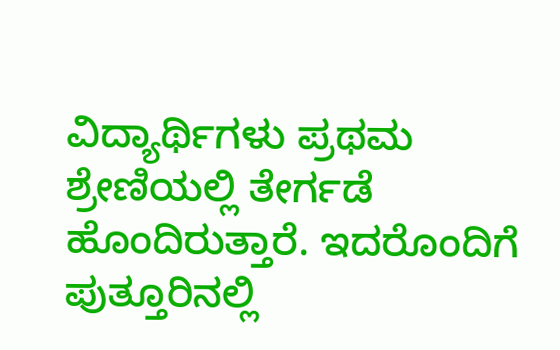ವಿದ್ಯಾರ್ಥಿಗಳು ಪ್ರಥಮ ಶ್ರೇಣಿಯಲ್ಲಿ ತೇರ್ಗಡೆ ಹೊಂದಿರುತ್ತಾರೆ. ಇದರೊಂದಿಗೆ ಪುತ್ತೂರಿನಲ್ಲಿ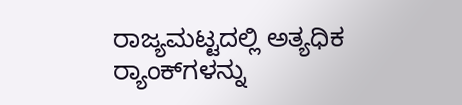ರಾಜ್ಯಮಟ್ಟದಲ್ಲಿ ಅತ್ಯಧಿಕ ರ್‍ಯಾಂಕ್‌ಗಳನ್ನು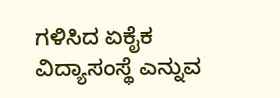ಗಳಿಸಿದ ಏಕೈಕ ವಿದ್ಯಾಸಂಸ್ಥೆ ಎನ್ನುವ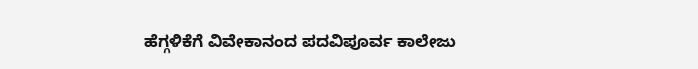ಹೆಗ್ಗಳಿಕೆಗೆ ವಿವೇಕಾನಂದ ಪದವಿಪೂರ್ವ ಕಾಲೇಜು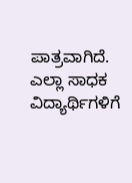ಪಾತ್ರವಾಗಿದೆ. ಎಲ್ಲಾ ಸಾಧಕ ವಿದ್ಯಾರ್ಥಿಗಳಿಗೆ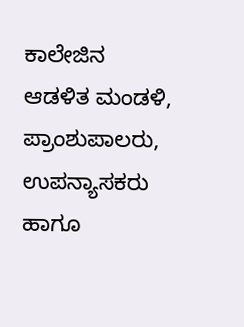ಕಾಲೇಜಿನ ಆಡಳಿತ ಮಂಡಳಿ, ಪ್ರಾಂಶುಪಾಲರು, ಉಪನ್ಯಾಸಕರು ಹಾಗೂ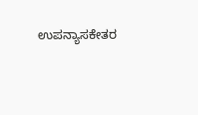ಉಪನ್ಯಾಸಕೇತರ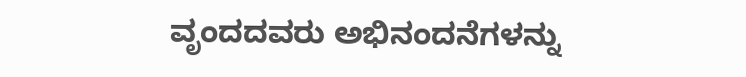ವೃಂದದವರು ಅಭಿನಂದನೆಗಳನ್ನು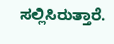ಸಲ್ಲಿಸಿರುತ್ತಾರೆ.